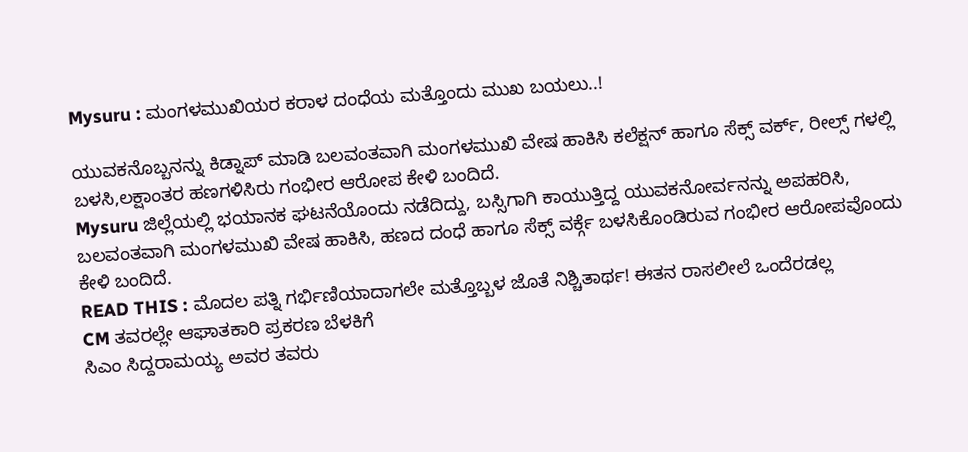Mysuru : ಮಂಗಳಮುಖಿಯರ ಕರಾಳ ದಂಧೆಯ ಮತ್ತೊಂದು ಮುಖ ಬಯಲು..!

ಯುವಕನೊಬ್ಬನನ್ನು ಕಿಡ್ನಾಪ್ ಮಾಡಿ ಬಲವಂತವಾಗಿ ಮಂಗಳಮುಖಿ ವೇಷ ಹಾಕಿಸಿ ಕಲೆಕ್ಷನ್ ಹಾಗೂ ಸೆಕ್ಸ್ ವರ್ಕ್, ರೀಲ್ಸ್ ಗಳಲ್ಲಿ ಬಳಸಿ,ಲಕ್ಷಾಂತರ ಹಣಗಳಿಸಿರು ಗಂಭೀರ ಆರೋಪ ಕೇಳಿ ಬಂದಿದೆ.
Mysuru ಜಿಲ್ಲೆಯಲ್ಲಿ ಭಯಾನಕ ಘಟನೆಯೊಂದು ನಡೆದಿದ್ದು, ಬಸ್ಸಿಗಾಗಿ ಕಾಯುತ್ತಿದ್ದ ಯುವಕನೋರ್ವನನ್ನು ಅಪಹರಿಸಿ, ಬಲವಂತವಾಗಿ ಮಂಗಳಮುಖಿ ವೇಷ ಹಾಕಿಸಿ, ಹಣದ ದಂಧೆ ಹಾಗೂ ಸೆಕ್ಸ್ ವರ್ಕ್ಗೆ ಬಳಸಿಕೊಂಡಿರುವ ಗಂಭೀರ ಆರೋಪವೊಂದು ಕೇಳಿ ಬಂದಿದೆ.
READ THIS : ಮೊದಲ ಪತ್ನಿ ಗರ್ಭಿಣಿಯಾದಾಗಲೇ ಮತ್ತೊಬ್ಬಳ ಜೊತೆ ನಿಶ್ಚಿತಾರ್ಥ! ಈತನ ರಾಸಲೀಲೆ ಒಂದೆರಡಲ್ಲ
CM ತವರಲ್ಲೇ ಆಘಾತಕಾರಿ ಪ್ರಕರಣ ಬೆಳಕಿಗೆ
ಸಿಎಂ ಸಿದ್ದರಾಮಯ್ಯ ಅವರ ತವರು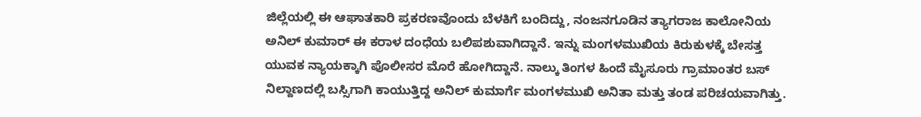ಜಿಲ್ಲೆಯಲ್ಲಿ ಈ ಆಘಾತಕಾರಿ ಪ್ರಕರಣವೊಂದು ಬೆಳಕಿಗೆ ಬಂದಿದ್ದು, ನಂಜನಗೂಡಿನ ತ್ಯಾಗರಾಜ ಕಾಲೋನಿಯ ಅನಿಲ್ ಕುಮಾರ್ ಈ ಕರಾಳ ದಂಧೆಯ ಬಲಿಪಶುವಾಗಿದ್ದಾನೆ. ಇನ್ನು ಮಂಗಳಮುಖಿಯ ಕಿರುಕುಳಕ್ಕೆ ಬೇಸತ್ತ ಯುವಕ ನ್ಯಾಯಕ್ಕಾಗಿ ಪೊಲೀಸರ ಮೊರೆ ಹೋಗಿದ್ದಾನೆ. ನಾಲ್ಕು ತಿಂಗಳ ಹಿಂದೆ ಮೈಸೂರು ಗ್ರಾಮಾಂತರ ಬಸ್ ನಿಲ್ದಾಣದಲ್ಲಿ ಬಸ್ಸಿಗಾಗಿ ಕಾಯುತ್ತಿದ್ದ ಅನಿಲ್ ಕುಮಾರ್ಗೆ ಮಂಗಳಮುಖಿ ಅನಿತಾ ಮತ್ತು ತಂಡ ಪರಿಚಯವಾಗಿತ್ತು.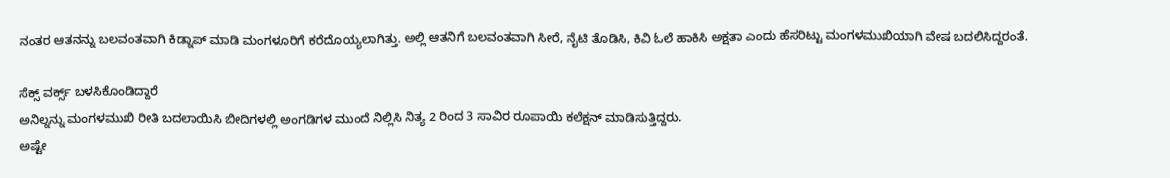ನಂತರ ಆತನನ್ನು ಬಲವಂತವಾಗಿ ಕಿಡ್ನಾಪ್ ಮಾಡಿ ಮಂಗಳೂರಿಗೆ ಕರೆದೊಯ್ಯಲಾಗಿತ್ತು. ಅಲ್ಲಿ ಆತನಿಗೆ ಬಲವಂತವಾಗಿ ಸೀರೆ, ನೈಟಿ ತೊಡಿಸಿ, ಕಿವಿ ಓಲೆ ಹಾಕಿಸಿ ಅಕ್ಷತಾ ಎಂದು ಹೆಸರಿಟ್ಟು ಮಂಗಳಮುಖಿಯಾಗಿ ವೇಷ ಬದಲಿಸಿದ್ದರಂತೆ.

ಸೆಕ್ಸ್ ವರ್ಕ್ಸ್ ಬಳಸಿಕೊಂಡಿದ್ದಾರೆ
ಅನಿಲ್ನನ್ನು ಮಂಗಳಮುಖಿ ರೀತಿ ಬದಲಾಯಿಸಿ ಬೀದಿಗಳಲ್ಲಿ ಅಂಗಡಿಗಳ ಮುಂದೆ ನಿಲ್ಲಿಸಿ ನಿತ್ಯ 2 ರಿಂದ 3 ಸಾವಿರ ರೂಪಾಯಿ ಕಲೆಕ್ಷನ್ ಮಾಡಿಸುತ್ತಿದ್ದರು.
ಅಷ್ಟೇ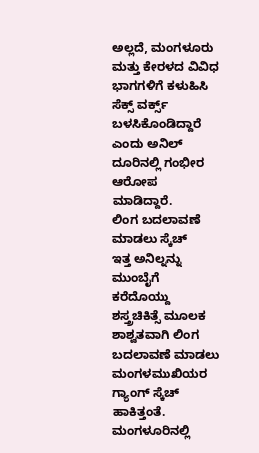ಅಲ್ಲದೆ, ಮಂಗಳೂರು ಮತ್ತು ಕೇರಳದ ವಿವಿಧ ಭಾಗಗಳಿಗೆ ಕಳುಹಿಸಿ ಸೆಕ್ಸ್ ವರ್ಕ್ಸ್ ಬಳಸಿಕೊಂಡಿದ್ದಾರೆ ಎಂದು ಅನಿಲ್ ದೂರಿನಲ್ಲಿ ಗಂಭೀರ ಆರೋಪ ಮಾಡಿದ್ದಾರೆ.
ಲಿಂಗ ಬದಲಾವಣೆ ಮಾಡಲು ಸ್ಕೆಚ್
ಇತ್ತ ಅನಿಲ್ನನ್ನು ಮುಂಬೈಗೆ ಕರೆದೊಯ್ದು ಶಸ್ತ್ರಚಿಕಿತ್ಸೆ ಮೂಲಕ ಶಾಶ್ವತವಾಗಿ ಲಿಂಗ ಬದಲಾವಣೆ ಮಾಡಲು ಮಂಗಳಮುಖಿಯರ ಗ್ಯಾಂಗ್ ಸ್ಕೆಚ್ ಹಾಕಿತ್ತಂತೆ. ಮಂಗಳೂರಿನಲ್ಲಿ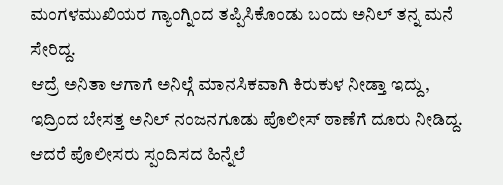ಮಂಗಳಮುಖಿಯರ ಗ್ಯಾಂಗ್ನಿಂದ ತಪ್ಪಿಸಿಕೊಂಡು ಬಂದು ಅನಿಲ್ ತನ್ನ ಮನೆ ಸೇರಿದ್ದ.
ಆದ್ರೆ ಅನಿತಾ ಆಗಾಗೆ ಅನಿಲ್ಗೆ ಮಾನಸಿಕವಾಗಿ ಕಿರುಕುಳ ನೀಡ್ತಾ ಇದ್ದು, ಇದ್ರಿಂದ ಬೇಸತ್ತ ಅನಿಲ್ ನಂಜನಗೂಡು ಪೊಲೀಸ್ ಠಾಣೆಗೆ ದೂರು ನೀಡಿದ್ದ.
ಆದರೆ ಪೊಲೀಸರು ಸ್ಪಂದಿಸದ ಹಿನ್ನೆಲೆ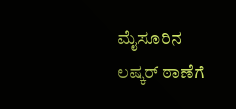ಮೈಸೂರಿನ ಲಷ್ಕರ್ ಠಾಣೆಗೆ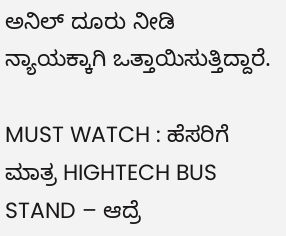ಅನಿಲ್ ದೂರು ನೀಡಿ ನ್ಯಾಯಕ್ಕಾಗಿ ಒತ್ತಾಯಿಸುತ್ತಿದ್ದಾರೆ.

MUST WATCH : ಹೆಸರಿಗೆ ಮಾತ್ರ HIGHTECH BUS STAND – ಆದ್ರೆ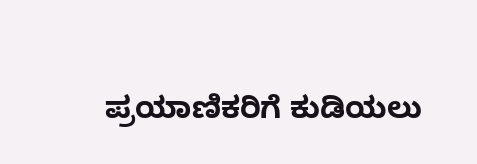ಪ್ರಯಾಣಿಕರಿಗೆ ಕುಡಿಯಲು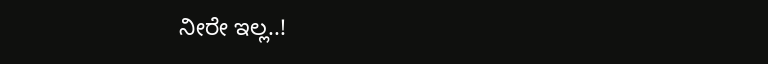ನೀರೇ ಇಲ್ಲ..!